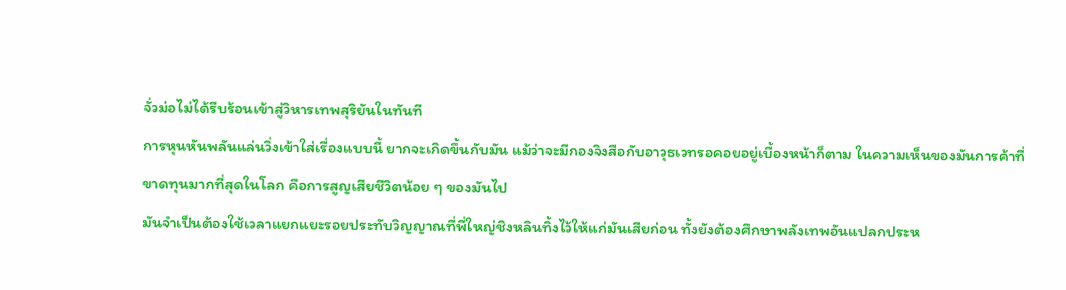จั่วม่อไม่ได้รีบร้อนเข้าสู่วิหารเทพสุริยันในทันที
การหุนหันพลันแล่นวิ่งเข้าใส่เรื่องแบบนี้ ยากจะเกิดขึ้นกับมัน แม้ว่าจะมีกองจิงสือกับอาวุธเวทรอคอยอยู่เบื้องหน้าก็ตาม ในความเห็นของมันการค้าที่ขาดทุนมากที่สุดในโลก คือการสูญเสียชีวิตน้อย ๆ ของมันไป
มันจำเป็นต้องใช้เวลาแยกแยะรอยประทับวิญญาณที่พี่ใหญ่ชิงหลินทิ้งไว้ให้แก่มันเสียก่อน ทั้งยังต้องศึกษาพลังเทพอันแปลกประห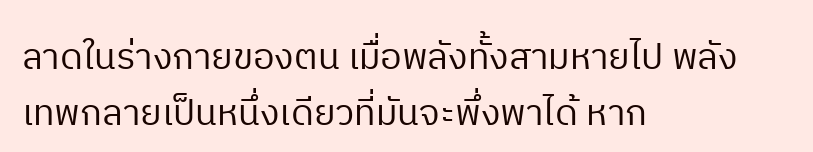ลาดในร่างกายของตน เมื่อพลังทั้งสามหายไป พลังเทพกลายเป็นหนึ่งเดียวที่มันจะพึ่งพาได้ หาก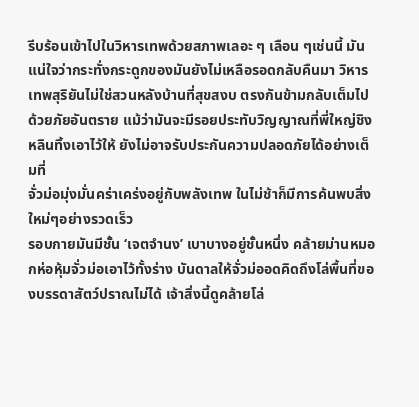รีบร้อนเข้าไปในวิหารเทพด้วยสภาพเลอะ ๆ เลือน ๆเช่นนี้ มันแน่ใจว่ากระทั่งกระดูกของมันยังไม่เหลือรอดกลับคืนมา วิหารเทพสุริยันไม่ใช่สวนหลังบ้านที่สุขสงบ ตรงกันข้ามกลับเต็มไปด้วยภัยอันตราย แม้ว่ามันจะมีรอยประทับวิญญาณที่พี่ใหญ่ชิงหลินทิ้งเอาไว้ให้ ยังไม่อาจรับประกันความปลอดภัยได้อย่างเต็มที่
จั่วม่อมุ่งมั่นคร่าเคร่งอยู่กับพลังเทพ ในไม่ช้าก็มีการค้นพบสิ่งใหม่ๆอย่างรวดเร็ว
รอบกายมันมีชั้น ‘เจตจำนง’ เบาบางอยู่ชั้นหนึ่ง คล้ายม่านหมอกห่อหุ้มจั่วม่อเอาไว้ทั้งร่าง บันดาลให้จั่วม่ออดคิดถึงโล่พื้นที่ของบรรดาสัตว์ปราณไม่ได้ เจ้าสิ่งนี้ดูคล้ายโล่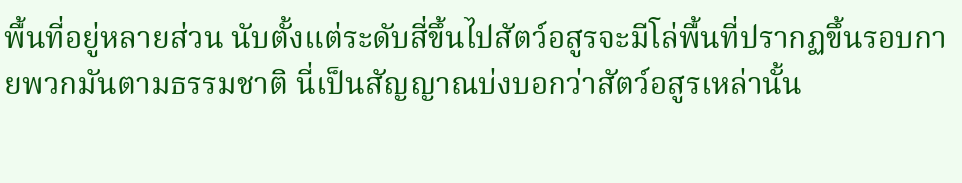พื้นที่อยู่หลายส่วน นับตั้งแต่ระดับสี่ขึ้นไปสัตว์อสูรจะมีโล่พื้นที่ปรากฏขึ้นรอบกายพวกมันตามธรรมชาติ นี่เป็นสัญญาณบ่งบอกว่าสัตว์อสูรเหล่านั้น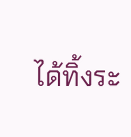ได้ทิ้งระ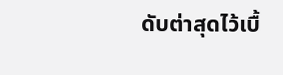ดับต่าสุดไว้เบื้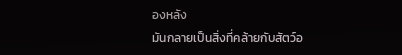องหลัง
มันกลายเป็นสิ่งที่คล้ายกับสัตว์อ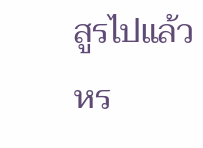สูรไปแล้วหร